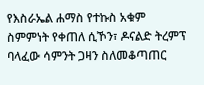የእስራኤል ሐማስ የተኩስ አቁም ስምምነት የቀጠለ ሲኾን፣ ዶናልድ ትረምፕ ባላፈው ሳምንት ጋዛን ስለመቆጣጠር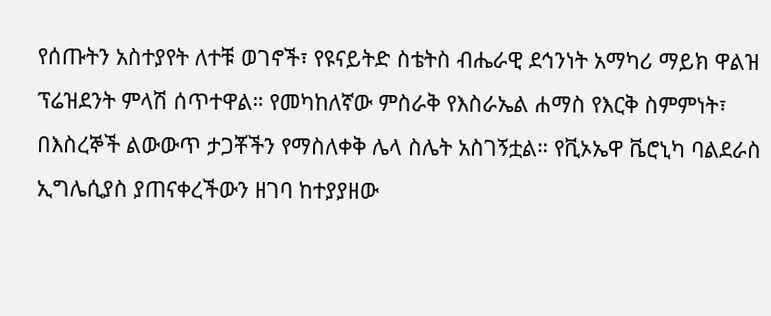የሰጡትን አስተያየት ለተቹ ወገኖች፣ የዩናይትድ ስቴትስ ብሔራዊ ደኅንነት አማካሪ ማይክ ዋልዝ ፕሬዝደንት ምላሽ ሰጥተዋል። የመካከለኛው ምስራቅ የእስራኤል ሐማስ የእርቅ ስምምነት፣ በእስረኞች ልውውጥ ታጋቾችን የማስለቀቅ ሌላ ስሌት አስገኝቷል። የቪኦኤዋ ቬሮኒካ ባልደራስ ኢግሌሲያስ ያጠናቀረችውን ዘገባ ከተያያዘው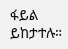ፋይል ይከታተሉ።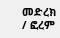መድረክ / ፎረም